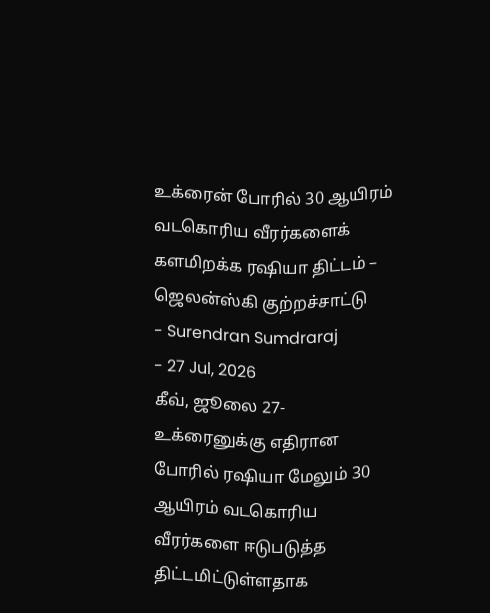உக்ரைன் போரில் 30 ஆயிரம் வடகொரிய வீரர்களைக் களமிறக்க ரஷியா திட்டம் – ஜெலன்ஸ்கி குற்றச்சாட்டு
- Surendran Sumdraraj
- 27 Jul, 2026
கீவ், ஜூலை 27-
உக்ரைனுக்கு எதிரான போரில் ரஷியா மேலும் 30 ஆயிரம் வடகொரிய வீரர்களை ஈடுபடுத்த திட்டமிட்டுள்ளதாக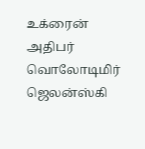உக்ரைன் அதிபர் வொலோடிமிர் ஜெலன்ஸ்கி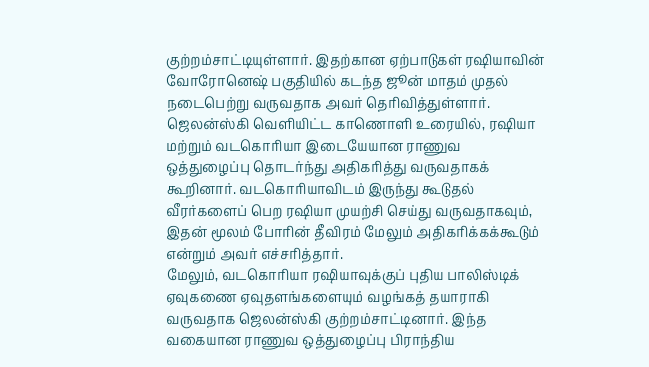குற்றம்சாட்டியுள்ளார். இதற்கான ஏற்பாடுகள் ரஷியாவின் வோரோனெஷ் பகுதியில் கடந்த ஜூன் மாதம் முதல் நடைபெற்று வருவதாக அவர் தெரிவித்துள்ளார்.
ஜெலன்ஸ்கி வெளியிட்ட காணொளி உரையில், ரஷியா மற்றும் வடகொரியா இடையேயான ராணுவ ஒத்துழைப்பு தொடர்ந்து அதிகரித்து வருவதாகக் கூறினார். வடகொரியாவிடம் இருந்து கூடுதல் வீரர்களைப் பெற ரஷியா முயற்சி செய்து வருவதாகவும், இதன் மூலம் போரின் தீவிரம் மேலும் அதிகரிக்கக்கூடும் என்றும் அவர் எச்சரித்தார்.
மேலும், வடகொரியா ரஷியாவுக்குப் புதிய பாலிஸ்டிக் ஏவுகணை ஏவுதளங்களையும் வழங்கத் தயாராகி வருவதாக ஜெலன்ஸ்கி குற்றம்சாட்டினார். இந்த வகையான ராணுவ ஒத்துழைப்பு பிராந்திய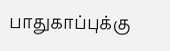பாதுகாப்புக்கு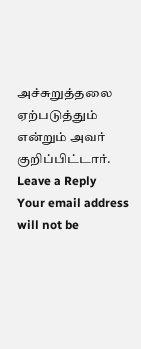அச்சுறுத்தலை ஏற்படுத்தும் என்றும் அவர் குறிப்பிட்டார்.
Leave a Reply
Your email address will not be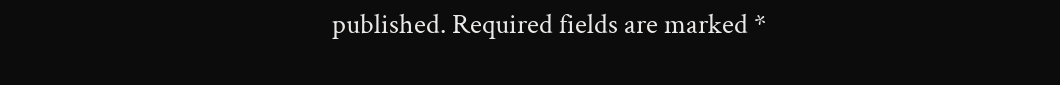published. Required fields are marked *